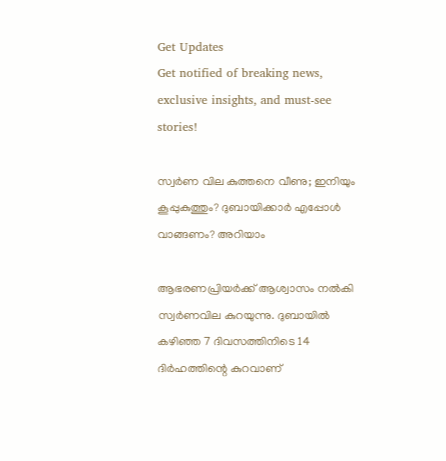Get Updates
Get notified of breaking news, exclusive insights, and must-see stories!

സ്വർണ വില കുത്തനെ വീണു; ഇനിയും കൂപ്പുകുത്തും? ദുബായിക്കാർ എപ്പോൾ വാങ്ങണം? അറിയാം

ആഭരണപ്രിയർക്ക് ആശ്വാസം നൽകി സ്വർണവില കുറയുന്നു. ദുബായിൽ കഴിഞ്ഞ 7 ദിവസത്തിനിടെ 14 ദിർഹത്തിന്റെ കുറവാണ്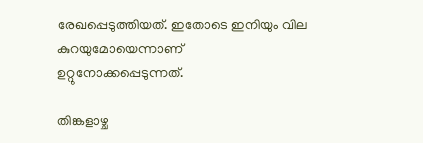രേഖപ്പെടുത്തിയത്. ഇതോടെ ഇനിയും വില കുറയുമോയെന്നാണ് ഉറ്റുനോക്കപ്പെടുന്നത്.

തിങ്കളാഴ്ച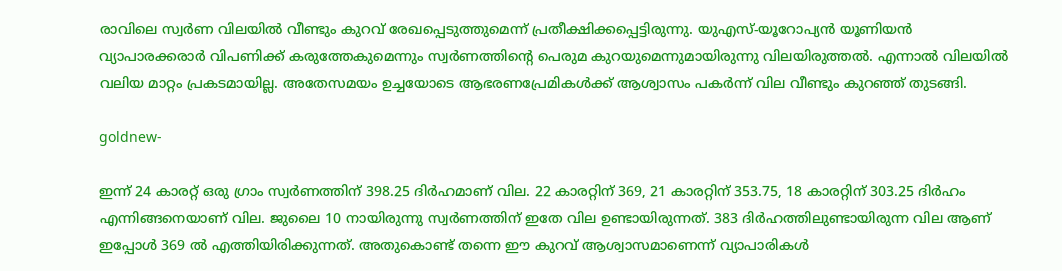രാവിലെ സ്വർണ വിലയിൽ വീണ്ടും കുറവ് രേഖപ്പെടുത്തുമെന്ന് പ്രതീക്ഷിക്കപ്പെട്ടിരുന്നു. യുഎസ്-യൂറോപ്യൻ യൂണിയൻ വ്യാപാരക്കരാർ വിപണിക്ക് കരുത്തേകുമെന്നും സ്വർണത്തിന്റെ പെരുമ കുറയുമെന്നുമായിരുന്നു വിലയിരുത്തൽ. എന്നാൽ വിലയിൽ വലിയ മാറ്റം പ്രകടമായില്ല. അതേസമയം ഉച്ചയോടെ ആഭരണപ്രേമികൾക്ക് ആശ്വാസം പകർന്ന് വില വീണ്ടും കുറഞ്ഞ് തുടങ്ങി.

goldnew-

ഇന്ന് 24 കാരറ്റ് ഒരു ഗ്രാം സ്വർണത്തിന് 398.25 ദിർഹമാണ് വില. 22 കാരറ്റിന് 369, 21 കാരറ്റിന് 353.75, 18 കാരറ്റിന് 303.25 ദിർഹം എന്നിങ്ങനെയാണ് വില. ജുലൈ 10 നായിരുന്നു സ്വർണത്തിന് ഇതേ വില ഉണ്ടായിരുന്നത്. 383 ദിർഹത്തിലുണ്ടായിരുന്ന വില ആണ് ഇപ്പോൾ 369 ൽ എത്തിയിരിക്കുന്നത്. അതുകൊണ്ട് തന്നെ ഈ കുറവ് ആശ്വാസമാണെന്ന് വ്യാപാരികൾ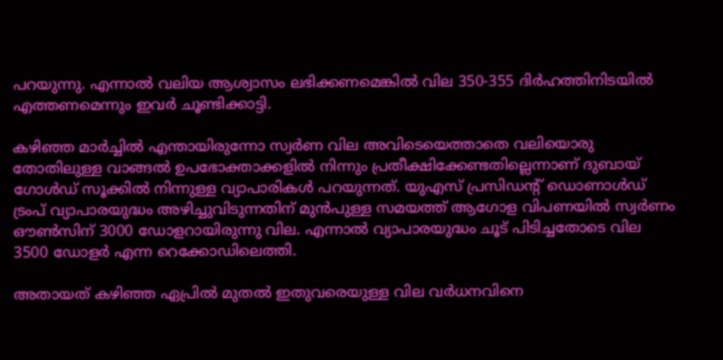പറയുന്നു. എന്നാൽ വലിയ ആശ്വാസം ലഭിക്കണമെങ്കിൽ വില 350-355 ദിർഹത്തിനിടയിൽ എത്തണമെന്നും ഇവർ ചൂണ്ടിക്കാട്ടി.

കഴിഞ്ഞ മാർച്ചിൽ എന്തായിരുന്നോ സ്വർണ വില അവിടെയെത്താതെ വലിയൊരു തോതിലുള്ള വാങ്ങൽ ഉപഭോക്താക്കളിൽ നിന്നും പ്രതീക്ഷിക്കേണ്ടതില്ലെന്നാണ് ദുബായ് ഗോൾഡ് സൂക്കിൽ നിന്നുള്ള വ്യാപാരികൾ പറയുന്നത്. യുഎസ് പ്രസിഡന്റ് ഡൊണാൾഡ് ട്രംപ് വ്യാപാരയുദ്ധം അഴിച്ചുവിടുന്നതിന് മുൻപുള്ള സമയത്ത് ആഗോള വിപണയിൽ സ്വർണം ഔൺസിന് 3000 ഡോളറായിരുന്നു വില. എന്നാൽ വ്യാപാരയുദ്ധം ചൂട് പിടിച്ചതോടെ വില 3500 ഡോളർ എന്ന റെക്കോഡിലെത്തി.

അതായത് കഴിഞ്ഞ ഏപ്രിൽ മുതൽ ഇതുവരെയുള്ള വില വർധനവിനെ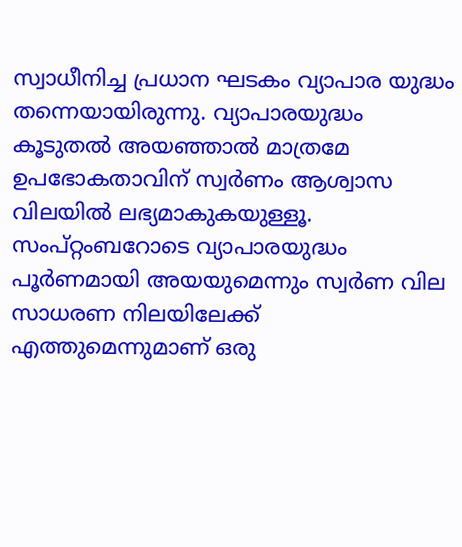സ്വാധീനിച്ച പ്രധാന ഘടകം വ്യാപാര യുദ്ധം തന്നെയായിരുന്നു. വ്യാപാരയുദ്ധം കൂടുതൽ അയഞ്ഞാൽ മാത്രമേ ഉപഭോകതാവിന് സ്വർണം ആശ്വാസ വിലയിൽ ലഭ്യമാകുകയുള്ളൂ. സംപ്റ്റംബറോടെ വ്യാപാരയുദ്ധം പൂർണമായി അയയുമെന്നും സ്വർണ വില സാധരണ നിലയിലേക്ക് എത്തുമെന്നുമാണ് ഒരു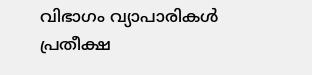വിഭാഗം വ്യാപാരികൾ പ്രതീക്ഷ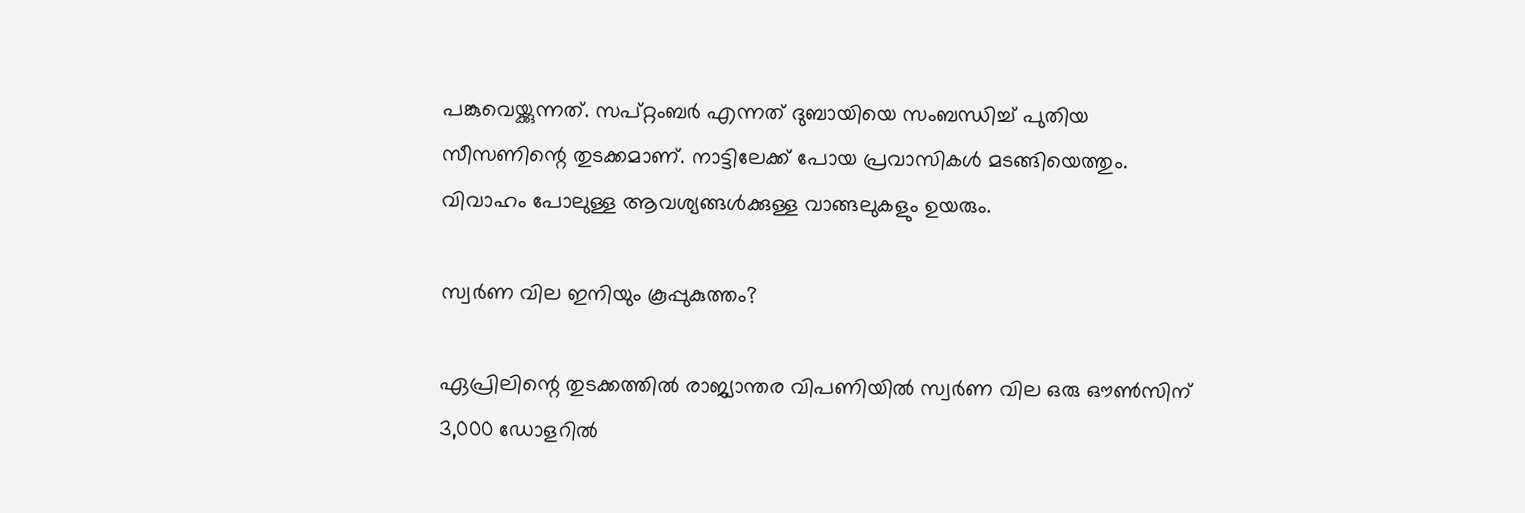പങ്കുവെയ്ക്കുന്നത്. സപ്റ്റംബർ എന്നത് ദുബായിയെ സംബന്ധിച്ച് പുതിയ സീസണിന്റെ തുടക്കമാണ്. നാട്ടിലേക്ക് പോയ പ്രവാസികൾ മടങ്ങിയെത്തും. വിവാഹം പോലുള്ള ആവശ്യങ്ങൾക്കുള്ള വാങ്ങലുകളും ഉയരും.

സ്വർണ വില ഇനിയും കൂപ്പുകുത്തം?

ഏപ്രിലിന്റെ തുടക്കത്തിൽ രാജ്യാന്തര വിപണിയിൽ സ്വർണ വില ഒരു ഔൺസിന് 3,000 ഡോളറിൽ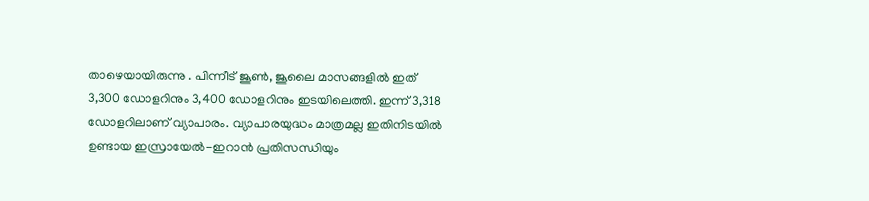താഴെയായിരുന്നു . പിന്നീട് ജൂൺ, ജൂലൈ മാസങ്ങളിൽ ഇത് 3,300 ഡോളറിനും 3,400 ഡോളറിനും ഇടയിലെത്തി. ഇന്ന് 3,318 ഡോളറിലാണ് വ്യാപാരം. വ്യാപാരയുദ്ധം മാത്രമല്ല ഇതിനിടയിൽ ഉണ്ടായ ഇസ്രായേൽ-ഇറാൻ പ്രതിസന്ധിയും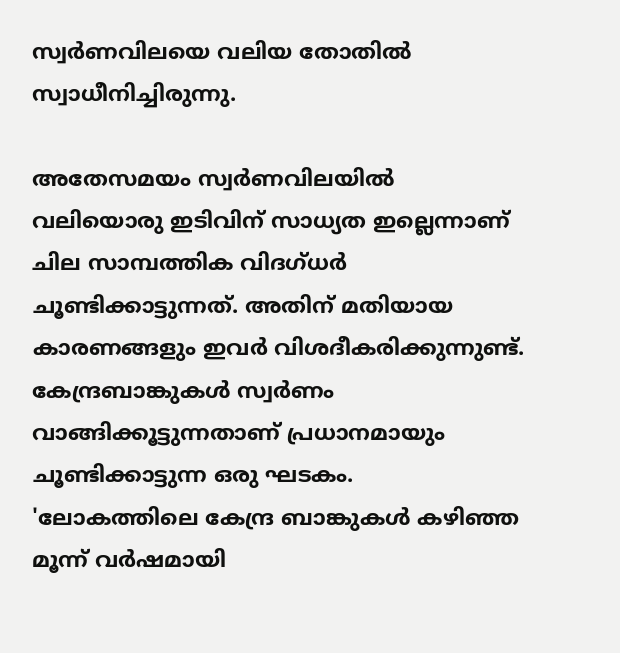സ്വർണവിലയെ വലിയ തോതിൽ സ്വാധീനിച്ചിരുന്നു.

അതേസമയം സ്വർണവിലയിൽ വലിയൊരു ഇടിവിന് സാധ്യത ഇല്ലെന്നാണ് ചില സാമ്പത്തിക വിദഗ്ധർ ചൂണ്ടിക്കാട്ടുന്നത്. അതിന് മതിയായ കാരണങ്ങളും ഇവർ വിശദീകരിക്കുന്നുണ്ട്. കേന്ദ്രബാങ്കുകൾ സ്വർണം വാങ്ങിക്കൂട്ടുന്നതാണ് പ്രധാനമായും ചൂണ്ടിക്കാട്ടുന്ന ഒരു ഘടകം. 'ലോകത്തിലെ കേന്ദ്ര ബാങ്കുകൾ കഴിഞ്ഞ മൂന്ന് വർഷമായി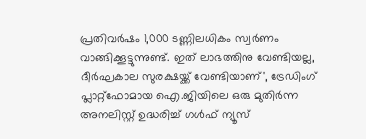പ്രതിവർഷം 1,000 ടണ്ണിലധികം സ്വർണം വാങ്ങിക്കൂട്ടുന്നുണ്ട്. ഇത് ലാഭത്തിനു വേണ്ടിയല്ല, ദീർഘകാല സുരക്ഷയ്ക്ക് വേണ്ടിയാണ്', ട്രേഡിംഗ് പ്ലാറ്റ്‌ഫോമായ ഐ.ജിയിലെ ഒരു മുതിർന്ന അനലിസ്റ്റ് ഉദ്ധരിച്ച് ഗൾഫ് ന്യൂസ്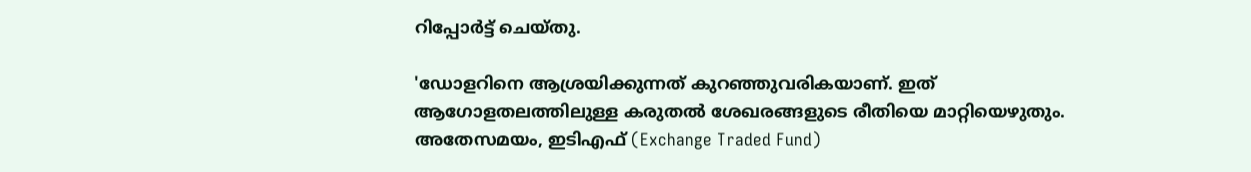റിപ്പോർട്ട് ചെയ്തു.

'ഡോളറിനെ ആശ്രയിക്കുന്നത് കുറഞ്ഞുവരികയാണ്. ഇത് ആഗോളതലത്തിലുള്ള കരുതൽ ശേഖരങ്ങളുടെ രീതിയെ മാറ്റിയെഴുതും. അതേസമയം, ഇടിഎഫ് (Exchange Traded Fund)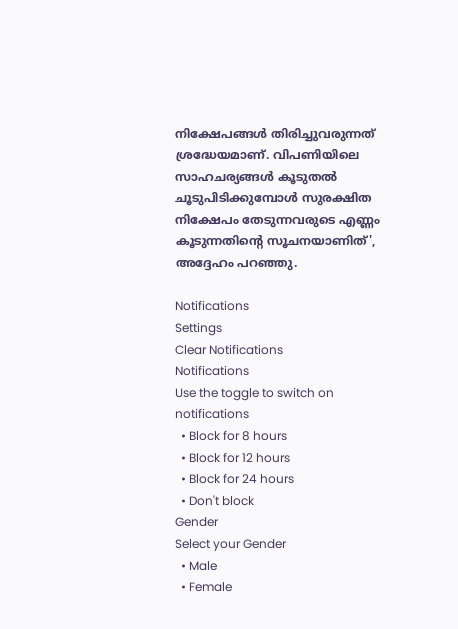നിക്ഷേപങ്ങൾ തിരിച്ചുവരുന്നത് ശ്രദ്ധേയമാണ്. വിപണിയിലെ സാഹചര്യങ്ങൾ കൂടുതൽ ചൂടുപിടിക്കുമ്പോൾ സുരക്ഷിത നിക്ഷേപം തേടുന്നവരുടെ എണ്ണം കൂടുന്നതിന്റെ സൂചനയാണിത്', അദ്ദേഹം പറഞ്ഞു.

Notifications
Settings
Clear Notifications
Notifications
Use the toggle to switch on notifications
  • Block for 8 hours
  • Block for 12 hours
  • Block for 24 hours
  • Don't block
Gender
Select your Gender
  • Male
  • Female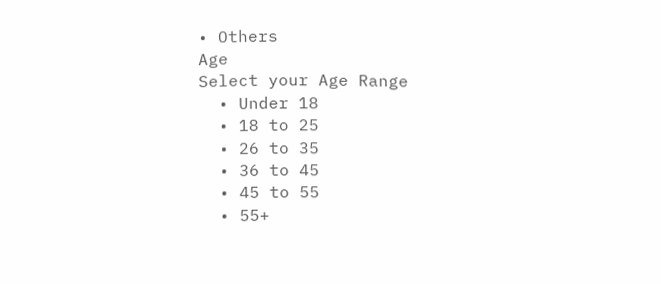• Others
Age
Select your Age Range
  • Under 18
  • 18 to 25
  • 26 to 35
  • 36 to 45
  • 45 to 55
  • 55+